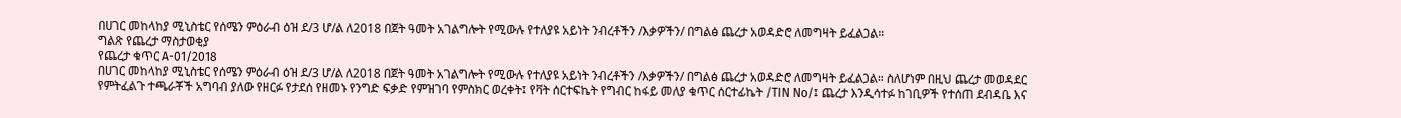በሀገር መከላከያ ሚኒስቴር የሰሜን ምዕራብ ዕዝ ደ/3 ሆ/ል ለ2018 በጀት ዓመት አገልግሎት የሚውሉ የተለያዩ አይነት ንብረቶችን /እቃዎችን/ በግልፅ ጨረታ አወዳድሮ ለመግዛት ይፈልጋል።
ግልጽ የጨረታ ማስታወቂያ
የጨረታ ቁጥር A-01/2018
በሀገር መከላከያ ሚኒስቴር የሰሜን ምዕራብ ዕዝ ደ/3 ሆ/ል ለ2018 በጀት ዓመት አገልግሎት የሚውሉ የተለያዩ አይነት ንብረቶችን /እቃዎችን/ በግልፅ ጨረታ አወዳድሮ ለመግዛት ይፈልጋል። ስለሆነም በዚህ ጨረታ መወዳደር የምትፈልጉ ተጫራቾች አግባብ ያለው የዘርፉ የታደሰ የዘመኑ የንግድ ፍቃድ የምዝገባ የምስክር ወረቀት፤ የቫት ሰርተፍኬት የግብር ከፋይ መለያ ቁጥር ሰርተፊኬት /TIN No/፤ ጨረታ እንዲሳተፉ ከገቢዎች የተሰጠ ደብዳቤ እና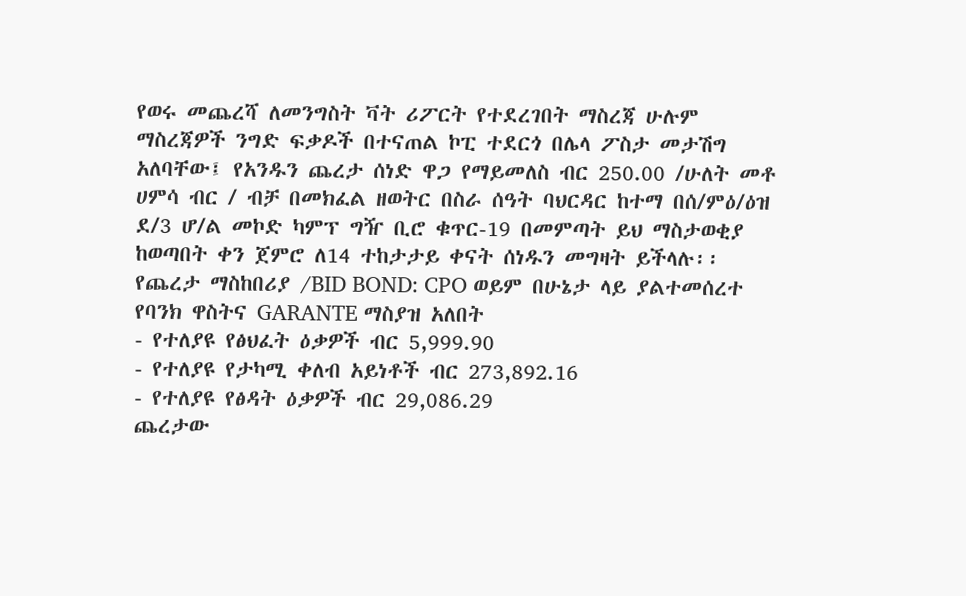የወሩ መጨረሻ ለመንግስት ቫት ሪፖርት የተደረገበት ማስረጃ ሁሉም ማስረጃዎች ንግድ ፍቃዶች በተናጠል ኮፒ ተደርጎ በሌላ ፖስታ መታሽግ አለባቸው፤ የአንዱን ጨረታ ሰነድ ዋጋ የማይመለስ ብር 250.00 /ሁለት መቶ ሀምሳ ብር / ብቻ በመክፈል ዘወትር በስራ ሰዓት ባህርዳር ከተማ በሰ/ምዕ/ዕዝ ደ/3 ሆ/ል መኮድ ካምፕ ግዥ ቢሮ ቁጥር-19 በመምጣት ይህ ማስታወቂያ ከወጣበት ቀን ጀምሮ ለ14 ተከታታይ ቀናት ሰነዱን መግዛት ይችላሉ፡፡ የጨረታ ማስከበሪያ /BID BOND: CPO ወይም በሁኔታ ላይ ያልተመሰረተ የባንክ ዋስትና GARANTE ማስያዝ አለበት
- የተለያዩ የፅህፈት ዕቃዎች ብር 5,999.90
- የተለያዩ የታካሚ ቀለብ አይነቶች ብር 273,892.16
- የተለያዩ የፅዳት ዕቃዎች ብር 29,086.29
ጨረታው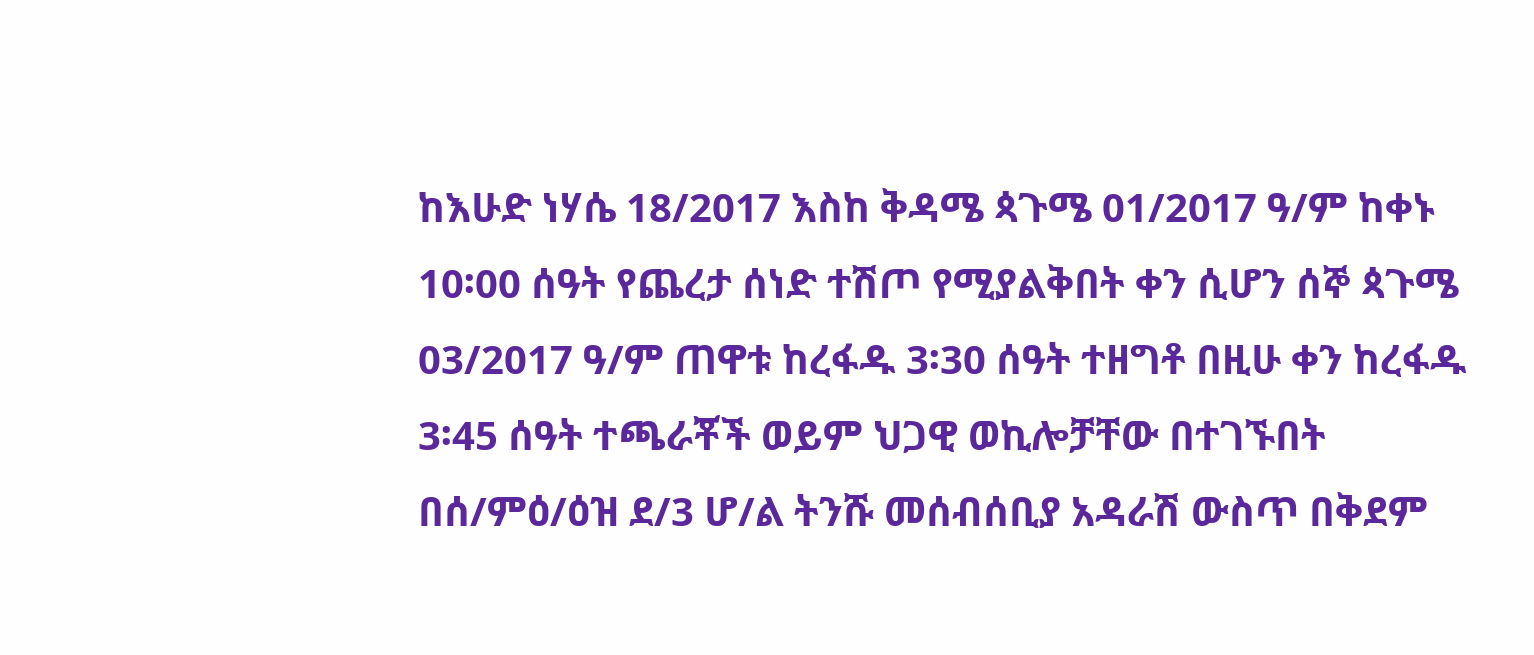ከእሁድ ነሃሴ 18/2017 እስከ ቅዳሜ ጳጉሜ 01/2017 ዓ/ም ከቀኑ 10፡00 ሰዓት የጨረታ ሰነድ ተሽጦ የሚያልቅበት ቀን ሲሆን ሰኞ ጳጉሜ 03/2017 ዓ/ም ጠዋቱ ከረፋዱ 3፡30 ሰዓት ተዘግቶ በዚሁ ቀን ከረፋዱ 3፡45 ሰዓት ተጫራቾች ወይም ህጋዊ ወኪሎቻቸው በተገኙበት በሰ/ምዕ/ዕዝ ደ/3 ሆ/ል ትንሹ መሰብሰቢያ አዳራሽ ውስጥ በቅደም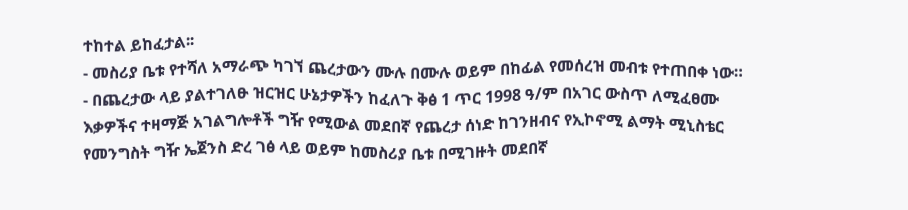ተከተል ይከፈታል፡፡
- መስሪያ ቤቱ የተሻለ አማራጭ ካገኘ ጨረታውን ሙሉ በሙሉ ወይም በከፊል የመሰረዝ መብቱ የተጠበቀ ነው።
- በጨረታው ላይ ያልተገለፁ ዝርዝር ሁኔታዎችን ከፈለጉ ቅፅ 1 ጥር 1998 ዓ/ም በአገር ውስጥ ለሚፈፀሙ እቃዎችና ተዛማጅ አገልግሎቶች ግዥ የሚውል መደበኛ የጨረታ ሰነድ ከገንዘብና የኢኮኖሚ ልማት ሚኒስቴር የመንግስት ግዥ ኤጀንስ ድረ ገፅ ላይ ወይም ከመስሪያ ቤቱ በሚገዙት መደበኛ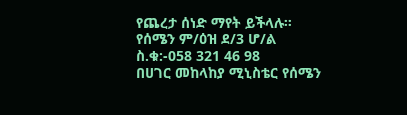የጨረታ ሰነድ ማየት ይችላሉ።
የሰሜን ም/ዕዝ ደ/3 ሆ/ል
ስ.ቁ:-058 321 46 98
በሀገር መከላከያ ሚኒስቴር የሰሜን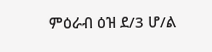ምዕራብ ዕዝ ደ/3 ሆ/ል